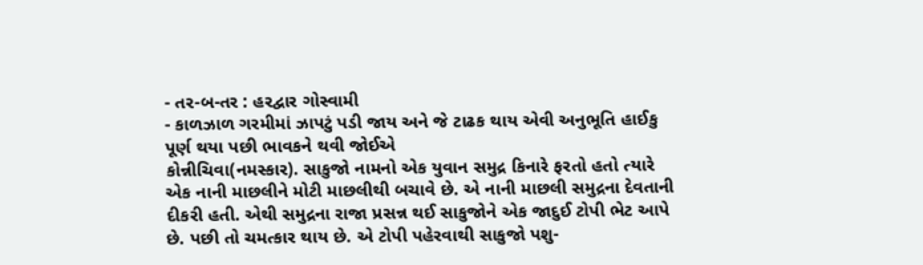- તર-બ-તર : હરદ્વાર ગોસ્વામી
- કાળઝાળ ગરમીમાં ઝાપટું પડી જાય અને જે ટાઢક થાય એવી અનુભૂતિ હાઈકુ પૂર્ણ થયા પછી ભાવકને થવી જોઈએ
કોન્નીચિવા(નમસ્કાર). સાકુજો નામનો એક યુવાન સમુદ્ર કિનારે ફરતો હતો ત્યારે એક નાની માછલીને મોટી માછલીથી બચાવે છે. એ નાની માછલી સમુદ્રના દેવતાની દીકરી હતી. એથી સમુદ્રના રાજા પ્રસન્ન થઈ સાકુજોને એક જાદુઈ ટોપી ભેટ આપે છે. પછી તો ચમત્કાર થાય છે. એ ટોપી પહેરવાથી સાકુજો પશુ-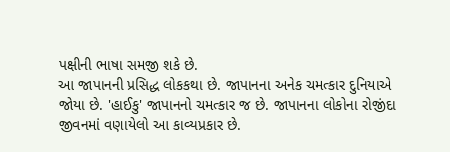પક્ષીની ભાષા સમજી શકે છે.
આ જાપાનની પ્રસિદ્ધ લોકકથા છે. જાપાનના અનેક ચમત્કાર દુનિયાએ જોયા છે. 'હાઈકુ' જાપાનનો ચમત્કાર જ છે. જાપાનના લોકોના રોજીંદા જીવનમાં વણાયેલો આ કાવ્યપ્રકાર છે.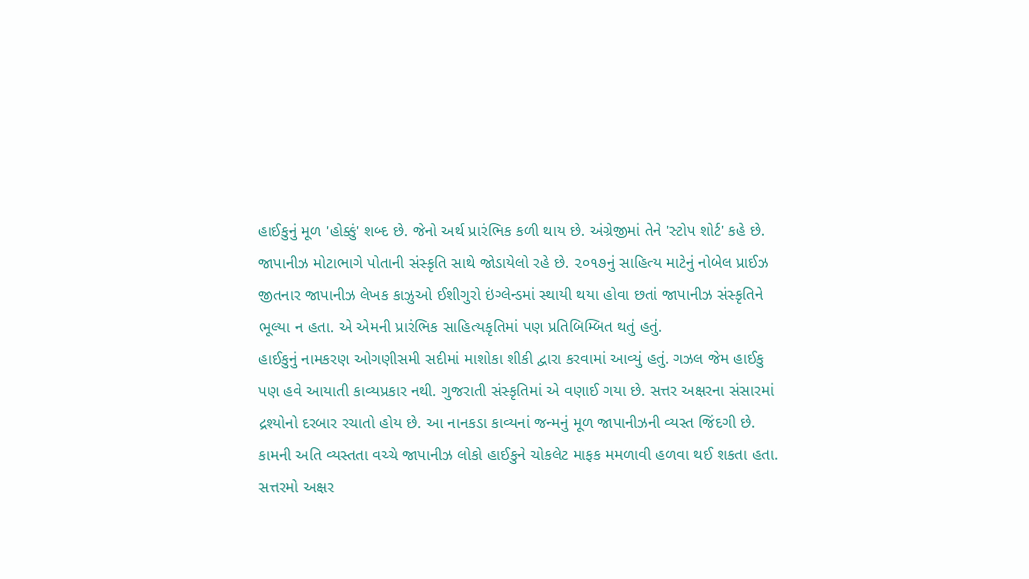હાઈકુનું મૂળ 'હોક્કું' શબ્દ છે. જેનો અર્થ પ્રારંભિક કળી થાય છે. અંગ્રેજીમાં તેને 'સ્ટોપ શોર્ટ' કહે છે. જાપાનીઝ મોટાભાગે પોતાની સંસ્કૃતિ સાથે જોડાયેલો રહે છે. ૨૦૧૭નું સાહિત્ય માટેનું નોબેલ પ્રાઈઝ જીતનાર જાપાનીઝ લેખક કાઝુઓ ઈશીગુરો ઇંગ્લેન્ડમાં સ્થાયી થયા હોવા છતાં જાપાનીઝ સંસ્કૃતિને ભૂલ્યા ન હતા. એ એમની પ્રારંભિક સાહિત્યકૃતિમાં પણ પ્રતિબિમ્બિત થતું હતું.
હાઈકુનું નામકરણ ઓગણીસમી સદીમાં માશોકા શીકી દ્વારા કરવામાં આવ્યું હતું. ગઝલ જેમ હાઈકુ પણ હવે આયાતી કાવ્યપ્રકાર નથી. ગુજરાતી સંસ્કૃતિમાં એ વણાઈ ગયા છે. સત્તર અક્ષરના સંસારમાં દ્રશ્યોનો દરબાર રચાતો હોય છે. આ નાનકડા કાવ્યનાં જન્મનું મૂળ જાપાનીઝની વ્યસ્ત જિંદગી છે. કામની અતિ વ્યસ્તતા વચ્ચે જાપાનીઝ લોકો હાઈકુને ચોકલેટ માફક મમળાવી હળવા થઈ શકતા હતા.
સત્તરમો અક્ષર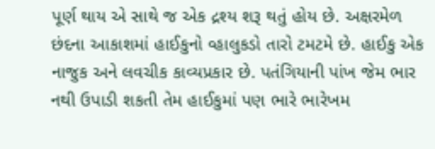પૂર્ણ થાય એ સાથે જ એક દ્રશ્ય શરૂ થતું હોય છે. અક્ષરમેળ છંદના આકાશમાં હાઈકુનો વ્હાલુકડો તારો ટમટમે છે. હાઈકુ એક નાજુક અને લવચીક કાવ્યપ્રકાર છે. પતંગિયાની પાંખ જેમ ભાર નથી ઉપાડી શકતી તેમ હાઈકુમાં પણ ભારે ભારેખમ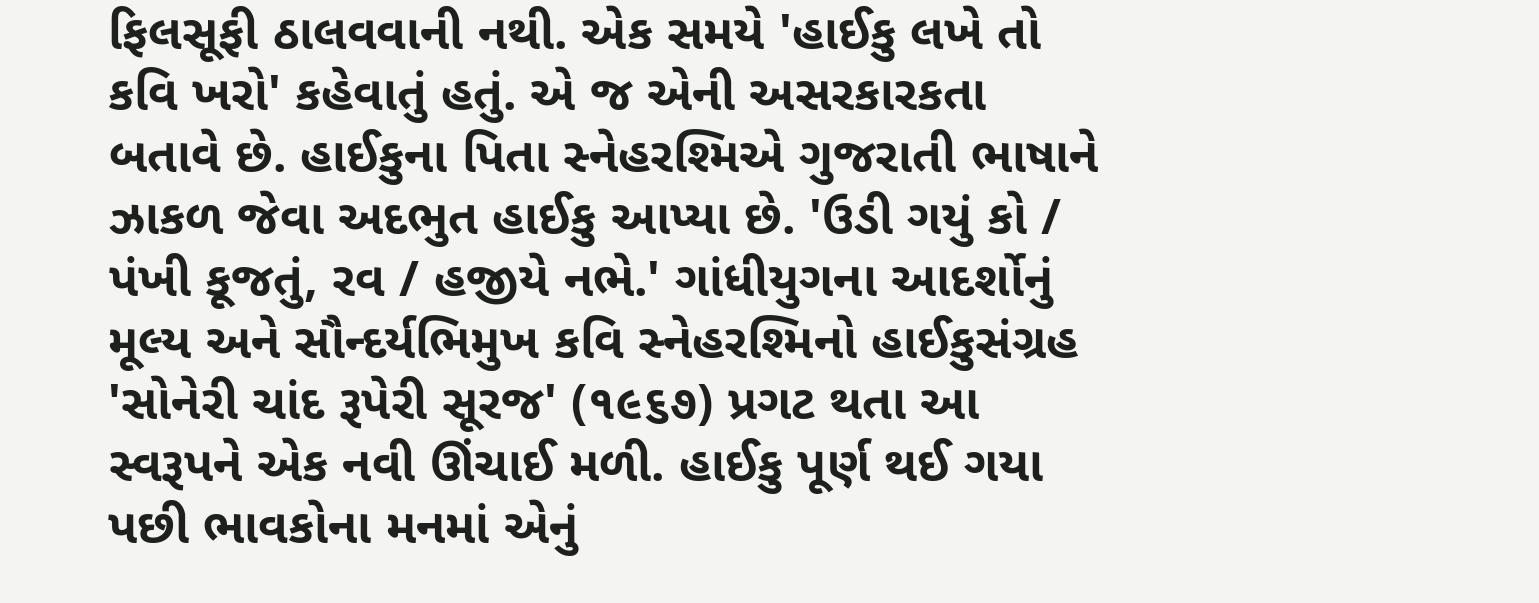ફિલસૂફી ઠાલવવાની નથી. એક સમયે 'હાઈકુ લખે તો કવિ ખરો' કહેવાતું હતું. એ જ એની અસરકારકતા બતાવે છે. હાઈકુના પિતા સ્નેહરશ્મિએ ગુજરાતી ભાષાને ઝાકળ જેવા અદભુત હાઈકુ આપ્યા છે. 'ઉડી ગયું કો / પંખી કૂજતું, રવ / હજીયે નભે.' ગાંધીયુગના આદર્શોનું મૂલ્ય અને સૌન્દર્યભિમુખ કવિ સ્નેહરશ્મિનો હાઈકુસંગ્રહ 'સોનેરી ચાંદ રૂપેરી સૂરજ' (૧૯૬૭) પ્રગટ થતા આ સ્વરૂપને એક નવી ઊંચાઈ મળી. હાઈકુ પૂર્ણ થઈ ગયા પછી ભાવકોના મનમાં એનું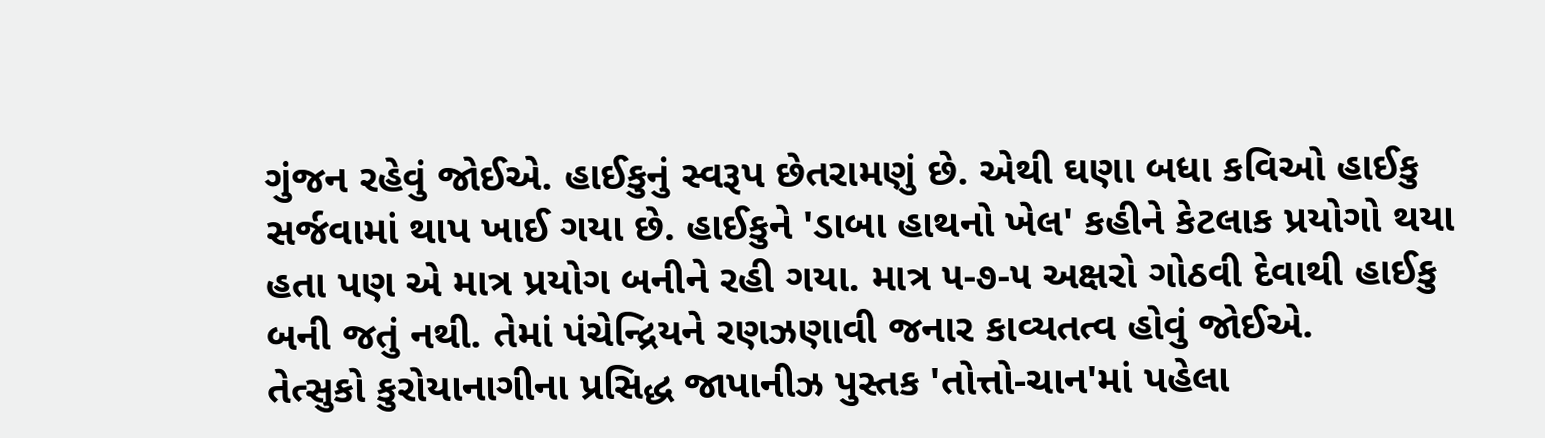ગુંજન રહેવું જોઈએ. હાઈકુનું સ્વરૂપ છેતરામણું છે. એથી ઘણા બધા કવિઓ હાઈકુ સર્જવામાં થાપ ખાઈ ગયા છે. હાઈકુને 'ડાબા હાથનો ખેલ' કહીને કેટલાક પ્રયોગો થયા હતા પણ એ માત્ર પ્રયોગ બનીને રહી ગયા. માત્ર ૫-૭-૫ અક્ષરો ગોઠવી દેવાથી હાઈકુ બની જતું નથી. તેમાં પંચેન્દ્રિયને રણઝણાવી જનાર કાવ્યતત્વ હોવું જોઈએ.
તેત્સુકો કુરોયાનાગીના પ્રસિદ્ધ જાપાનીઝ પુસ્તક 'તોત્તો-ચાન'માં પહેલા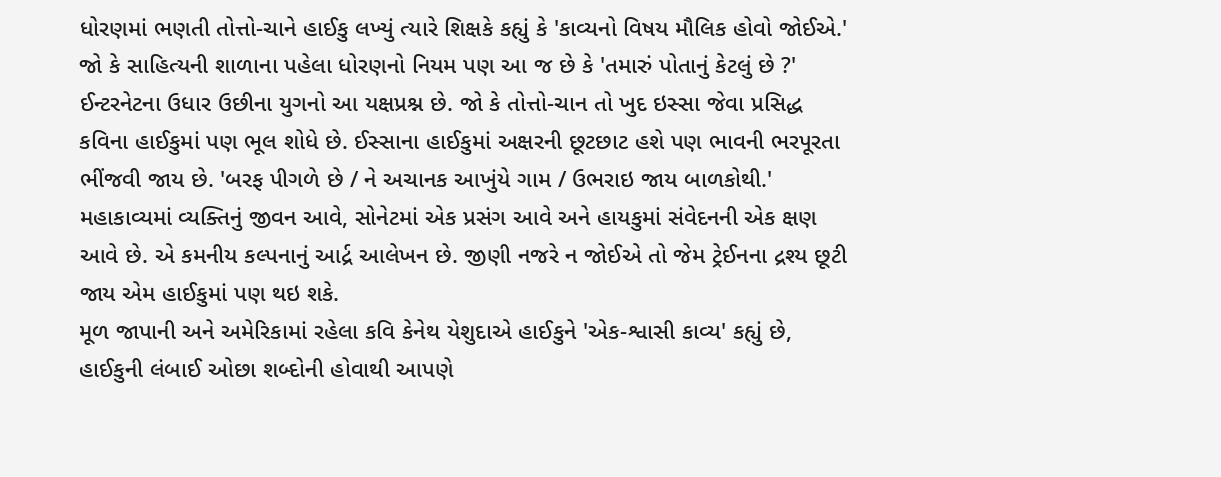ધોરણમાં ભણતી તોત્તો-ચાને હાઈકુ લખ્યું ત્યારે શિક્ષકે કહ્યું કે 'કાવ્યનો વિષય મૌલિક હોવો જોઈએ.' જો કે સાહિત્યની શાળાના પહેલા ધોરણનો નિયમ પણ આ જ છે કે 'તમારું પોતાનું કેટલું છે ?' ઈન્ટરનેટના ઉધાર ઉછીના યુગનો આ યક્ષપ્રશ્ન છે. જો કે તોત્તો-ચાન તો ખુદ ઇસ્સા જેવા પ્રસિદ્ધ કવિના હાઈકુમાં પણ ભૂલ શોધે છે. ઈસ્સાના હાઈકુમાં અક્ષરની છૂટછાટ હશે પણ ભાવની ભરપૂરતા ભીંજવી જાય છે. 'બરફ પીગળે છે / ને અચાનક આખુંયે ગામ / ઉભરાઇ જાય બાળકોથી.'
મહાકાવ્યમાં વ્યક્તિનું જીવન આવે, સોનેટમાં એક પ્રસંગ આવે અને હાયકુમાં સંવેદનની એક ક્ષણ આવે છે. એ કમનીય કલ્પનાનું આર્દ્ર આલેખન છે. જીણી નજરે ન જોઈએ તો જેમ ટ્રેઈનના દ્રશ્ય છૂટી જાય એમ હાઈકુમાં પણ થઇ શકે.
મૂળ જાપાની અને અમેરિકામાં રહેલા કવિ કેનેથ યેશુદાએ હાઈકુને 'એક-શ્વાસી કાવ્ય' કહ્યું છે, હાઈકુની લંબાઈ ઓછા શબ્દોની હોવાથી આપણે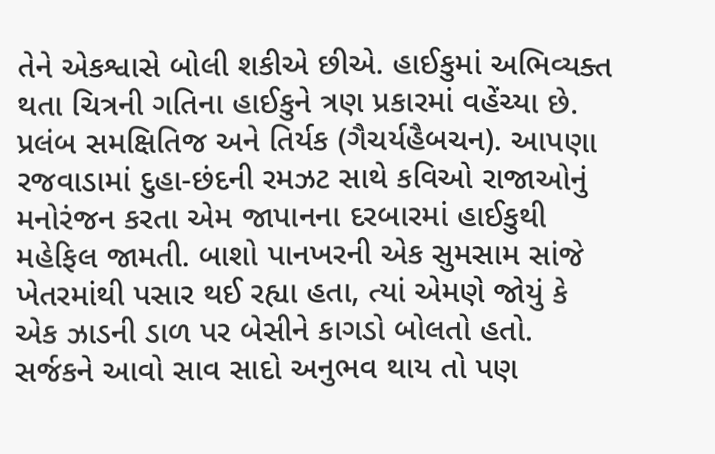તેને એકશ્વાસે બોલી શકીએ છીએ. હાઈકુમાં અભિવ્યક્ત થતા ચિત્રની ગતિના હાઈકુને ત્રણ પ્રકારમાં વહેંચ્યા છે. પ્રલંબ સમક્ષિતિજ અને તિર્યક (ગૈચર્યહૈબચન). આપણા રજવાડામાં દુહા-છંદની રમઝટ સાથે કવિઓ રાજાઓનું મનોરંજન કરતા એમ જાપાનના દરબારમાં હાઈકુથી મહેફિલ જામતી. બાશો પાનખરની એક સુમસામ સાંજે ખેતરમાંથી પસાર થઈ રહ્યા હતા, ત્યાં એમણે જોયું કે એક ઝાડની ડાળ પર બેસીને કાગડો બોલતો હતો. સર્જકને આવો સાવ સાદો અનુભવ થાય તો પણ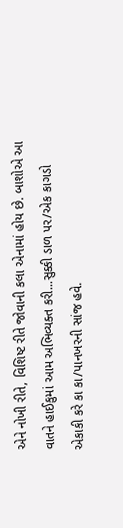એને નોખી રીતે, વિશિષ્ટ રીતે જોવાની કલા એનામાં હોય છે. બાશોએ આ વાતને હાઈકુમાં આમ અભિવ્યક્ત કરી...સુક્કી ડાળ પર/એક કાગડો એકાકી કરે કા કા/પાનખરની સાંજ હવે.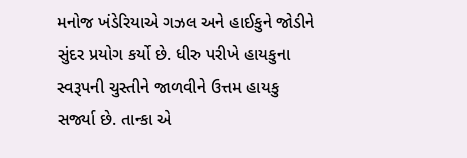મનોજ ખંડેરિયાએ ગઝલ અને હાઈકુને જોડીને સુંદર પ્રયોગ કર્યો છે. ધીરુ પરીખે હાયકુના સ્વરૂપની ચુસ્તીને જાળવીને ઉત્તમ હાયકુ સર્જ્યા છે. તાન્કા એ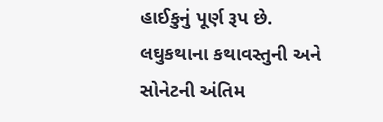હાઈકુનું પૂર્ણ રૂપ છે. લઘુકથાના કથાવસ્તુની અને સોનેટની અંતિમ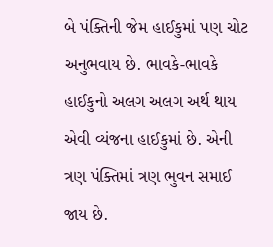બે પંક્તિની જેમ હાઈકુમાં પણ ચોટ અનુભવાય છે. ભાવકે-ભાવકે હાઈકુનો અલગ અલગ અર્થ થાય એવી વ્યંજના હાઈકુમાં છે. એની ત્રણ પંક્તિમાં ત્રણ ભુવન સમાઈ જાય છે.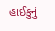હાઈકુનું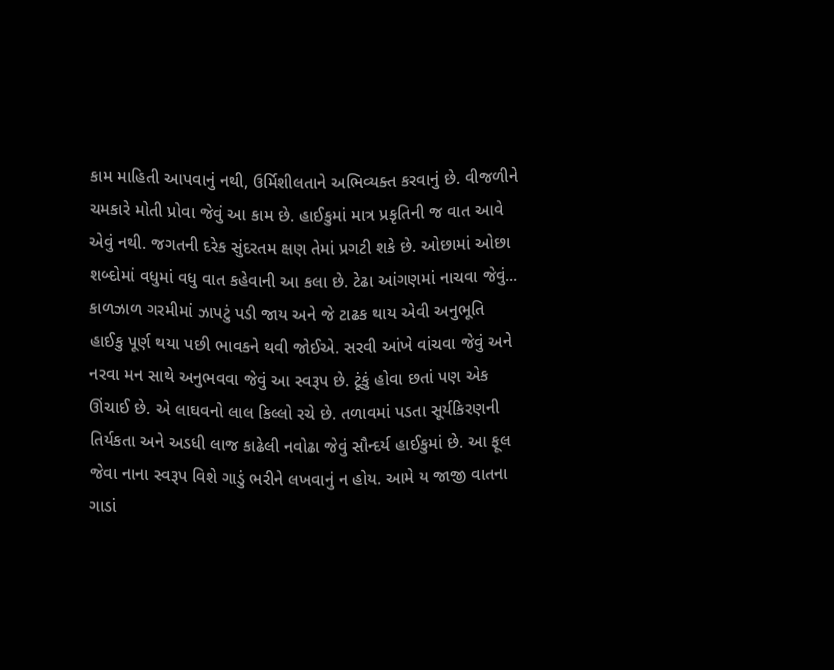કામ માહિતી આપવાનું નથી, ઉર્મિશીલતાને અભિવ્યક્ત કરવાનું છે. વીજળીને ચમકારે મોતી પ્રોવા જેવું આ કામ છે. હાઈકુમાં માત્ર પ્રકૃતિની જ વાત આવે એવું નથી. જગતની દરેક સુંદરતમ ક્ષણ તેમાં પ્રગટી શકે છે. ઓછામાં ઓછા શબ્દોમાં વધુમાં વધુ વાત કહેવાની આ કલા છે. ટેઢા આંગણમાં નાચવા જેવું... કાળઝાળ ગરમીમાં ઝાપટું પડી જાય અને જે ટાઢક થાય એવી અનુભૂતિ હાઈકુ પૂર્ણ થયા પછી ભાવકને થવી જોઈએ. સરવી આંખે વાંચવા જેવું અને નરવા મન સાથે અનુભવવા જેવું આ સ્વરૂપ છે. ટૂંકું હોવા છતાં પણ એક ઊંચાઈ છે. એ લાઘવનો લાલ કિલ્લો રચે છે. તળાવમાં પડતા સૂર્યકિરણની તિર્યકતા અને અડધી લાજ કાઢેલી નવોઢા જેવું સૌન્દર્ય હાઈકુમાં છે. આ ફૂલ જેવા નાના સ્વરૂપ વિશે ગાડું ભરીને લખવાનું ન હોય. આમે ય જાજી વાતના ગાડાં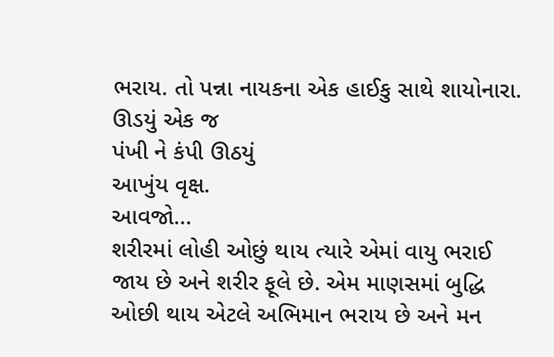ભરાય. તો પન્ના નાયકના એક હાઈકુ સાથે શાયોનારા.
ઊડયું એક જ
પંખી ને કંપી ઊઠયું
આખુંય વૃક્ષ.
આવજો...
શરીરમાં લોહી ઓછું થાય ત્યારે એમાં વાયુ ભરાઈ જાય છે અને શરીર ફૂલે છે. એમ માણસમાં બુદ્ધિ ઓછી થાય એટલે અભિમાન ભરાય છે અને મન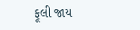ફૂલી જાય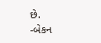છે.
-બેકન